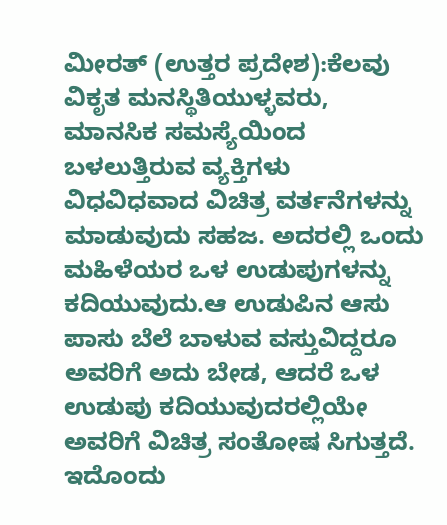ಮೀರತ್‌ (ಉತ್ತರ ಪ್ರದೇಶ):ಕೆಲವು ವಿಕೃತ ಮನಸ್ಥಿತಿಯುಳ್ಳವರು, ಮಾನಸಿಕ ಸಮಸ್ಯೆಯಿಂದ ಬಳಲುತ್ತಿರುವ ವ್ಯಕ್ತಿಗಳು ವಿಧವಿಧವಾದ ವಿಚಿತ್ರ ವರ್ತನೆಗಳನ್ನು ಮಾಡುವುದು ಸಹಜ. ಅದರಲ್ಲಿ ಒಂದು ಮಹಿಳೆಯರ ಒಳ ಉಡುಪುಗಳನ್ನು ಕದಿಯುವುದು.ಆ ಉಡುಪಿನ ಆಸು ಪಾಸು ಬೆಲೆ ಬಾಳುವ ವಸ್ತುವಿದ್ದರೂ ಅವರಿಗೆ ಅದು ಬೇಡ, ಆದರೆ ಒಳ ಉಡುಪು ಕದಿಯುವುದರಲ್ಲಿಯೇ ಅವರಿಗೆ ವಿಚಿತ್ರ ಸಂತೋಷ ಸಿಗುತ್ತದೆ. ಇದೊಂದು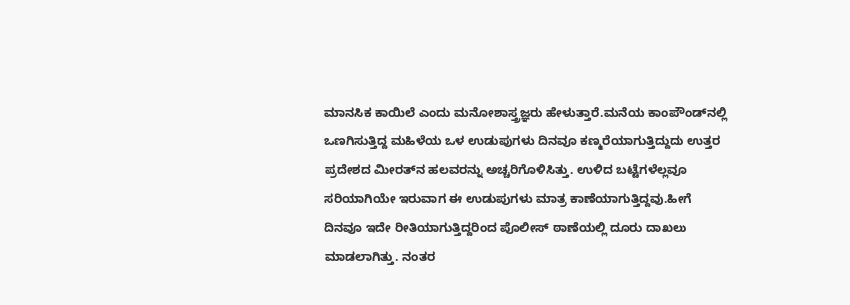ಮಾನಸಿಕ ಕಾಯಿಲೆ ಎಂದು ಮನೋಶಾಸ್ತ್ರಜ್ಞರು ಹೇಳುತ್ತಾರೆ.ಮನೆಯ ಕಾಂಪೌಂಡ್‌ನಲ್ಲಿ ಒಣಗಿಸುತ್ತಿದ್ದ ಮಹಿಳೆಯ ಒಳ ಉಡುಪುಗಳು ದಿನವೂ ಕಣ್ಮರೆಯಾಗುತ್ತಿದ್ದುದು ಉತ್ತರ ಪ್ರದೇಶದ ಮೀರತ್‌ನ ಹಲವರನ್ನು ಅಚ್ಚರಿಗೊಳಿಸಿತ್ತು. ಉಳಿದ ಬಟ್ಟೆಗಳೆಲ್ಲವೂ ಸರಿಯಾಗಿಯೇ ಇರುವಾಗ ಈ ಉಡುಪುಗಳು ಮಾತ್ರ ಕಾಣೆಯಾಗುತ್ತಿದ್ದವು.ಹೀಗೆ ದಿನವೂ ಇದೇ ರೀತಿಯಾಗುತ್ತಿದ್ದರಿಂದ ಪೊಲೀಸ್‌ ಠಾಣೆಯಲ್ಲಿ ದೂರು ದಾಖಲು ಮಾಡಲಾಗಿತ್ತು. ನಂತರ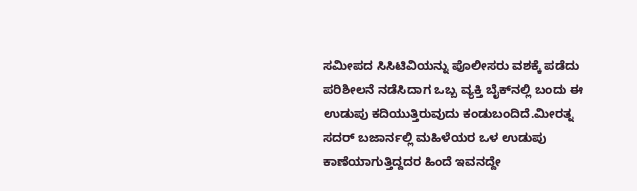ಸಮೀಪದ ಸಿಸಿಟಿವಿಯನ್ನು ಪೊಲೀಸರು ವಶಕ್ಕೆ ಪಡೆದು ಪರಿಶೀಲನೆ ನಡೆಸಿದಾಗ ಒಬ್ಬ ವ್ಯಕ್ತಿ ಬೈಕ್‌ನಲ್ಲಿ ಬಂದು ಈ ಉಡುಪು ಕದಿಯುತ್ತಿರುವುದು ಕಂಡುಬಂದಿದೆ.ಮೀರತ್ನ ಸದರ್ ಬಜಾರ್ನಲ್ಲಿ ಮಹಿಳೆಯರ ಒಳ ಉಡುಪು ಕಾಣೆಯಾಗುತ್ತಿದ್ದದರ ಹಿಂದೆ ಇವನದ್ದೇ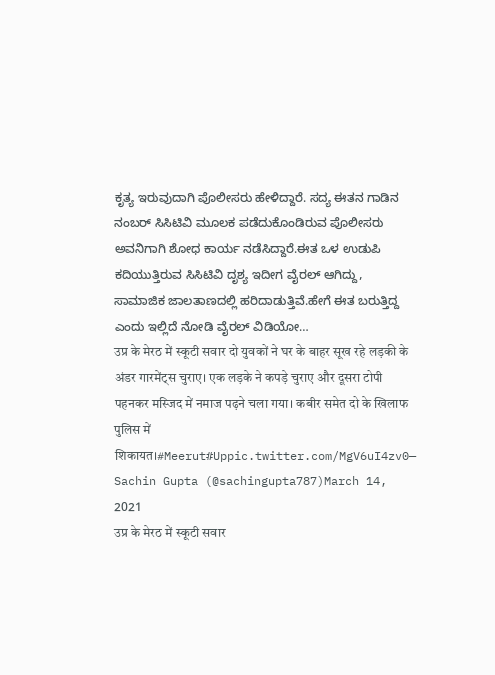ಕೃತ್ಯ ಇರುವುದಾಗಿ ಪೊಲೀಸರು ಹೇಳಿದ್ದಾರೆ. ಸದ್ಯ ಈತನ ಗಾಡಿನ ನಂಬರ್‌ ಸಿಸಿಟಿವಿ ಮೂಲಕ ಪಡೆದುಕೊಂಡಿರುವ ಪೊಲೀಸರು ಅವನಿಗಾಗಿ ಶೋಧ ಕಾರ್ಯ ನಡೆಸಿದ್ದಾರೆ.ಈತ ಒಳ ಉಡುಪಿ ಕದಿಯುತ್ತಿರುವ ಸಿಸಿಟಿವಿ ದೃಶ್ಯ ಇದೀಗ ವೈರಲ್‌ ಆಗಿದ್ದು, ಸಾಮಾಜಿಕ ಜಾಲತಾಣದಲ್ಲಿ ಹರಿದಾಡುತ್ತಿವೆ.ಹೇಗೆ ಈತ ಬರುತ್ತಿದ್ದ ಎಂದು ಇಲ್ಲಿದೆ ನೋಡಿ ವೈರಲ್‌ ವಿಡಿಯೋ…
उप्र के मेरठ में स्कूटी सवार दो युवकों ने घर के बाहर सूख रहे लड़की के अंडर गारमेंट्स चुराए। एक लड़के ने कपड़े चुराए और दूसरा टोपी पहनकर मस्जिद में नमाज पढ़ने चला गया। कबीर समेत दो के खिलाफ पुलिस में शिकायत।#Meerut#Uppic.twitter.com/MgV6uI4zv0— Sachin Gupta (@sachingupta787)March 14, 2021
उप्र के मेरठ में स्कूटी सवार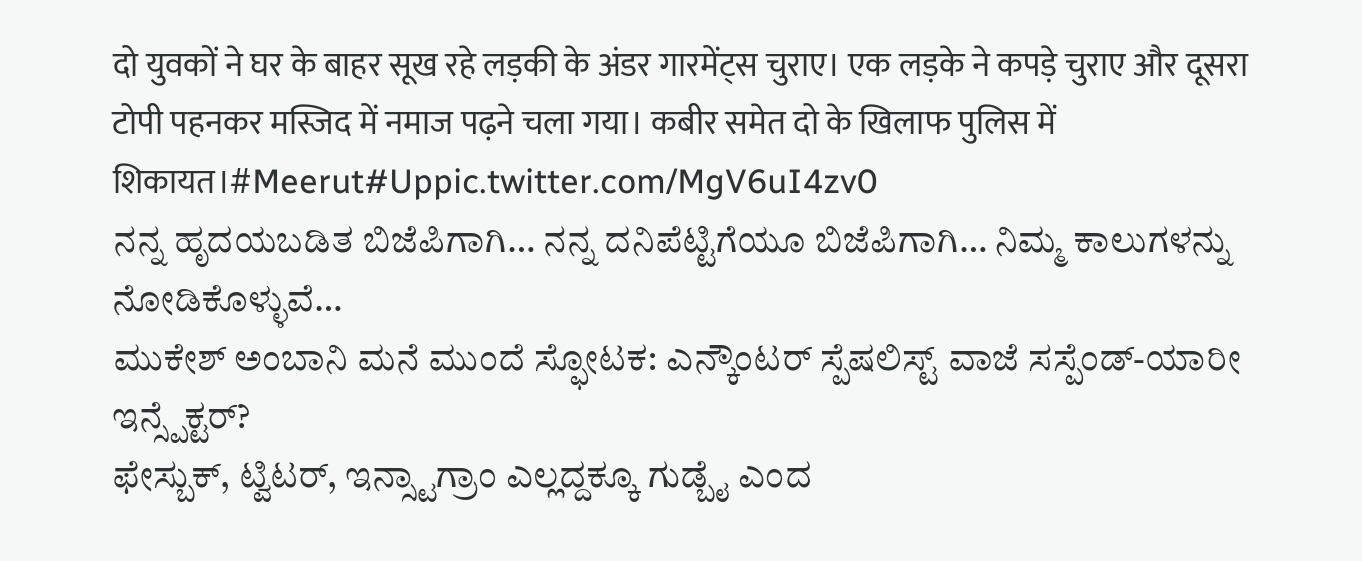दो युवकों ने घर के बाहर सूख रहे लड़की के अंडर गारमेंट्स चुराए। एक लड़के ने कपड़े चुराए और दूसरा टोपी पहनकर मस्जिद में नमाज पढ़ने चला गया। कबीर समेत दो के खिलाफ पुलिस में शिकायत।#Meerut#Uppic.twitter.com/MgV6uI4zv0
ನನ್ನ ಹೃದಯಬಡಿತ ಬಿಜೆಪಿಗಾಗಿ… ನನ್ನ ದನಿಪೆಟ್ಟಿಗೆಯೂ ಬಿಜೆಪಿಗಾಗಿ… ನಿಮ್ಮ ಕಾಲುಗಳನ್ನು ನೋಡಿಕೊಳ್ಳುವೆ…
ಮುಕೇಶ್ ಅಂಬಾನಿ ಮನೆ ಮುಂದೆ ಸ್ಫೋಟಕ: ಎನ್ಕೌಂಟರ್ ಸ್ಪೆಷಲಿಸ್ಟ್ ವಾಜೆ ಸಸ್ಪೆಂಡ್-ಯಾರೀ ಇನ್ಸ್ಪೆಕ್ಟರ್?
ಫೇಸ್ಬುಕ್, ಟ್ವಿಟರ್, ಇನ್ಸ್ಟಾಗ್ರಾಂ ಎಲ್ಲದ್ದಕ್ಕೂ ಗುಡ್ಬೈ ಎಂದ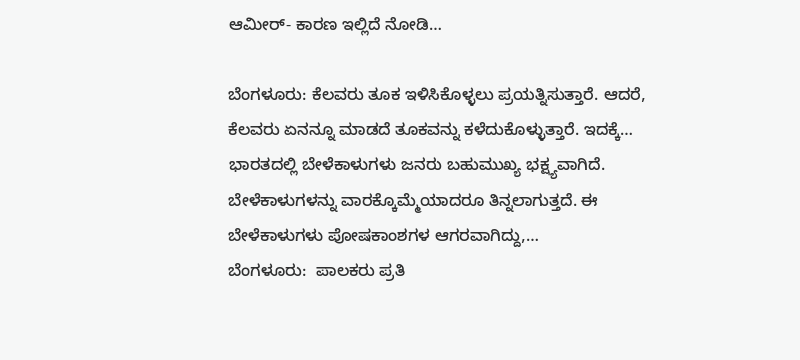ಆಮೀರ್- ಕಾರಣ ಇಲ್ಲಿದೆ ನೋಡಿ…

ಬೆಂಗಳೂರು: ಕೆಲವರು ತೂಕ ಇಳಿಸಿಕೊಳ್ಳಲು ಪ್ರಯತ್ನಿಸುತ್ತಾರೆ. ಆದರೆ, ಕೆಲವರು ಏನನ್ನೂ ಮಾಡದೆ ತೂಕವನ್ನು ಕಳೆದುಕೊಳ್ಳುತ್ತಾರೆ. ಇದಕ್ಕೆ…
ಭಾರತದಲ್ಲಿ ಬೇಳೆಕಾಳುಗಳು ಜನರು ಬಹುಮುಖ್ಯ ಭಕ್ಷ್ಯವಾಗಿದೆ. ಬೇಳೆಕಾಳುಗಳನ್ನು ವಾರಕ್ಕೊಮ್ಮೆಯಾದರೂ ತಿನ್ನಲಾಗುತ್ತದೆ. ಈ ಬೇಳೆಕಾಳುಗಳು ಪೋಷಕಾಂಶಗಳ ಆಗರವಾಗಿದ್ದು,…
ಬೆಂಗಳೂರು:  ಪಾಲಕರು ಪ್ರತಿ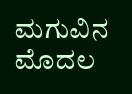ಮಗುವಿನ ಮೊದಲ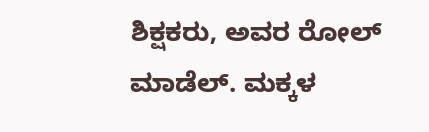ಶಿಕ್ಷಕರು, ಅವರ ರೋಲ್ ಮಾಡೆಲ್. ಮಕ್ಕಳ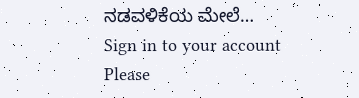ನಡವಳಿಕೆಯ ಮೇಲೆ…
Sign in to your account
Please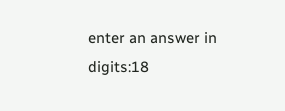enter an answer in digits:18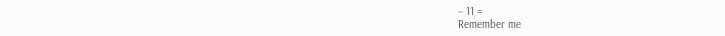− 11 =
Remember me